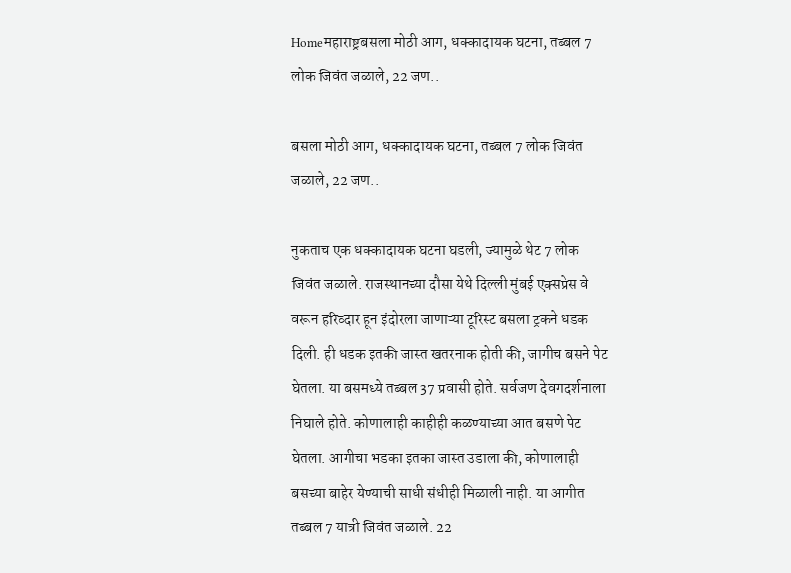Homeमहाराष्ट्रबसला मोठी आग, धक्कादायक घटना, तब्बल 7 लोक जिवंत जळाले, 22 जण..

बसला मोठी आग, धक्कादायक घटना, तब्बल 7 लोक जिवंत जळाले, 22 जण..

नुकताच एक धक्कादायक घटना घडली, ज्यामुळे थेट 7 लोक जिवंत जळाले. राजस्थानच्या दौसा येथे दिल्ली मुंबई एक्सप्रेस वे वरून हरिव्दार हून इंदोरला जाणाऱ्या टूरिस्ट बसला ट्रकने धडक दिली. ही धडक इतकी जास्त खतरनाक होती की, जागीच बसने पेट घेतला. या बसमध्ये तब्बल 37 प्रवासी होते. सर्वजण देवगदर्शनाला निघाले होते. कोणालाही काहीही कळण्याच्या आत बसणे पेट घेतला. आगीचा भडका इतका जास्त उडाला की, कोणालाही बसच्या बाहेर येण्याची साधी संधीही मिळाली नाही. या आगीत तब्बल 7 यात्री जिवंत जळाले. 22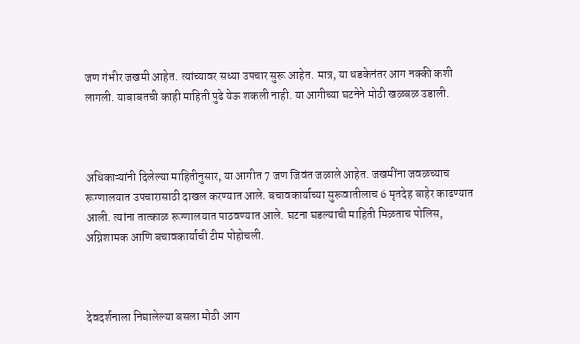जण गंभीर जखमी आहेत. त्यांच्यावर सध्या उपचार सुरू आहेत. मात्र, या धडकेनंतर आग नक्की कशी लागली. याबाबतची काही माहिती पुढे येऊ शकली नाही. या आगीच्या घटनेने मोठी खळबळ उडाली.



अधिकाऱ्यांनी दिलेल्या माहितीनुसार, या आगीत 7 जण जिवंत जळाले आहेत. जखमींना जवळच्याच रूग्णालयात उपचारासाठी दाखल करण्यात आले. बचावकार्याच्या सुरूवातीलाच 6 मृतदेह बाहेर काढण्यात आली. त्यांना तात्काळ रूग्णालयात पाठवण्यात आले. घटना घडल्याची माहिती मिळताच पोलिस, अग्निशामक आणि बचावकार्याची टीम पोहोचली.



देवदर्शनाला निघालेल्या बसला मोठी आग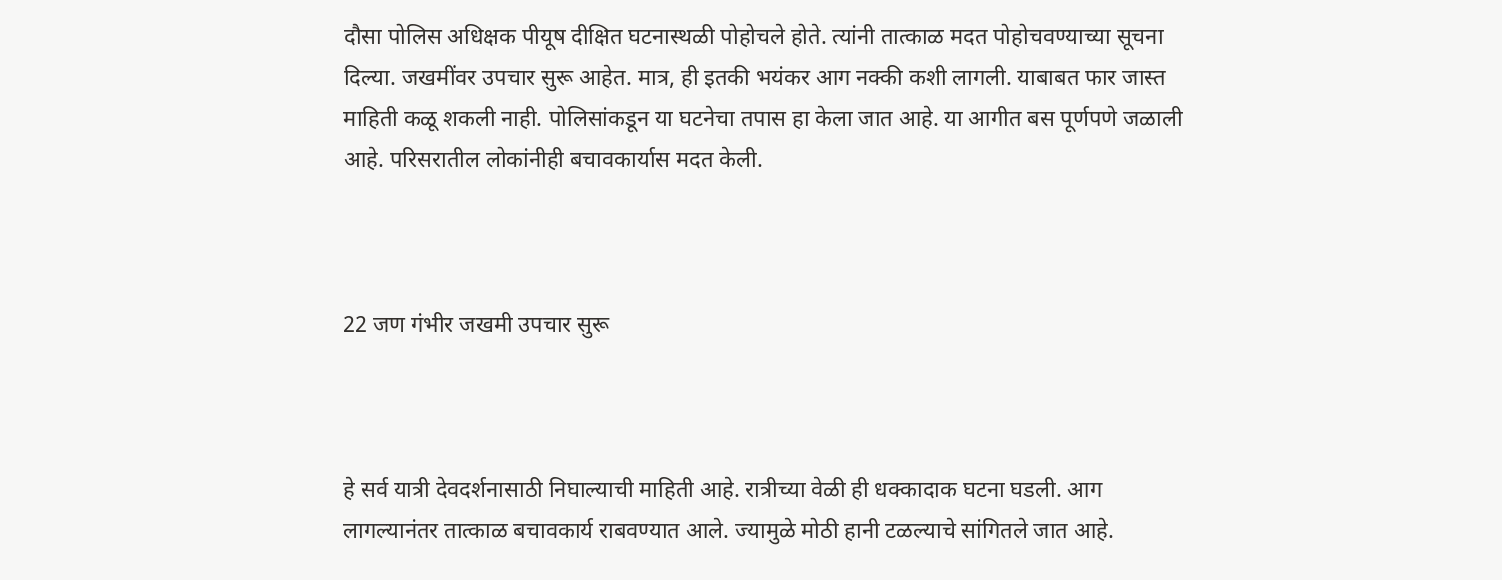दौसा पोलिस अधिक्षक पीयूष दीक्षित घटनास्थळी पोहोचले होते. त्यांनी तात्काळ मदत पोहोचवण्याच्या सूचना दिल्या. जखमींवर उपचार सुरू आहेत. मात्र, ही इतकी भयंकर आग नक्की कशी लागली. याबाबत फार जास्त माहिती कळू शकली नाही. पोलिसांकडून या घटनेचा तपास हा केला जात आहे. या आगीत बस पूर्णपणे जळाली आहे. परिसरातील लोकांनीही बचावकार्यास मदत केली.



22 जण गंभीर जखमी उपचार सुरू



हे सर्व यात्री देवदर्शनासाठी निघाल्याची माहिती आहे. रात्रीच्या वेळी ही धक्कादाक घटना घडली. आग लागल्यानंतर तात्काळ बचावकार्य राबवण्यात आले. ज्यामुळे मोठी हानी टळल्याचे सांगितले जात आहे.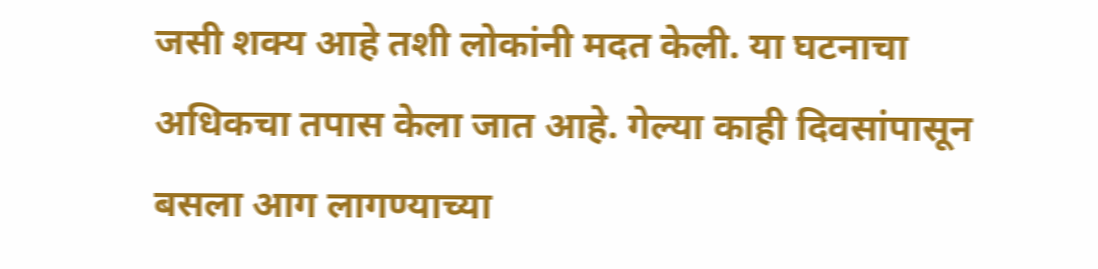जसी शक्य आहे तशी लोकांनी मदत केली. या घटनाचा अधिकचा तपास केला जात आहे. गेल्या काही दिवसांपासून बसला आग लागण्याच्या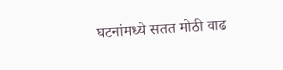घटनांमध्ये सतत मोठी वाढ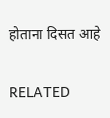होताना दिसत आहे

RELATED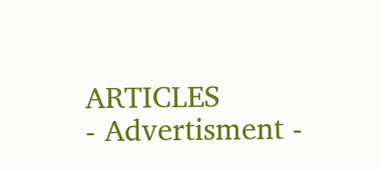ARTICLES
- Advertisment -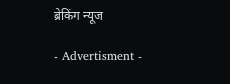ब्रेकिंग न्यूज

- Advertisment -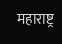महाराष्ट्र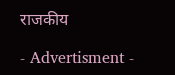राजकीय

- Advertisment -